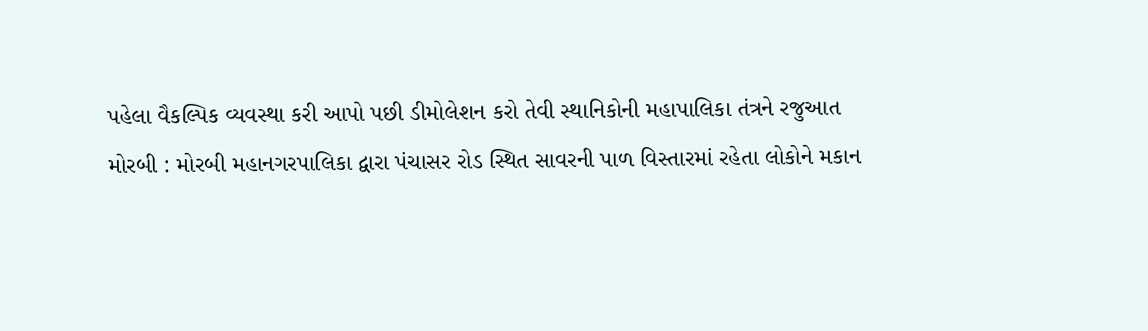પહેલા વૈકલ્પિક વ્યવસ્થા કરી આપો પછી ડીમોલેશન કરો તેવી સ્થાનિકોની મહાપાલિકા તંત્રને રજુઆત
મોરબી : મોરબી મહાનગરપાલિકા દ્વારા પંચાસર રોડ સ્થિત સાવરની પાળ વિસ્તારમાં રહેતા લોકોને મકાન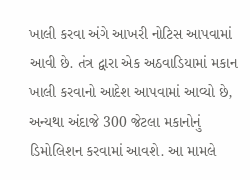ખાલી કરવા અંગે આખરી નોટિસ આપવામાં આવી છે. તંત્ર દ્વારા એક અઠવાડિયામાં મકાન ખાલી કરવાનો આદેશ આપવામાં આવ્યો છે, અન્યથા અંદાજે 300 જેટલા મકાનોનું ડિમોલિશન કરવામાં આવશે. આ મામલે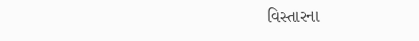વિસ્તારના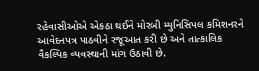રહેવાસીઓએ એકઠા થઈને મોરબી મ્યુનિસિપલ કમિશનરને આવેદનપત્ર પાઠવીને રજૂઆત કરી છે અને તાત્કાલિક વૈકલ્પિક વ્યવસ્થાની માંગ ઉઠાવી છે.